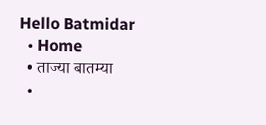Hello Batmidar
  • Home
  • ताज्या बातम्या
  •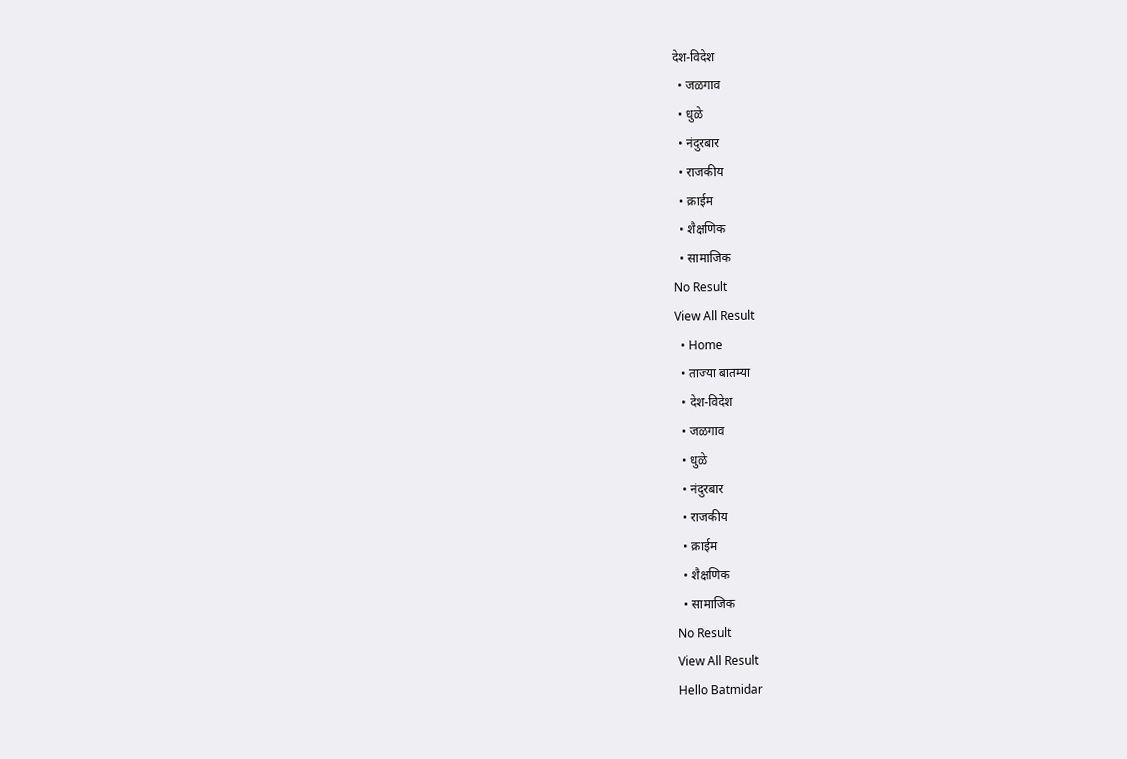देश-विदेश
  • जळगाव
  • धुळे
  • नंदुरबार
  • राजकीय
  • क्राईम
  • शैक्षणिक
  • सामाजिक
No Result
View All Result
  • Home
  • ताज्या बातम्या
  • देश-विदेश
  • जळगाव
  • धुळे
  • नंदुरबार
  • राजकीय
  • क्राईम
  • शैक्षणिक
  • सामाजिक
No Result
View All Result
Hello Batmidar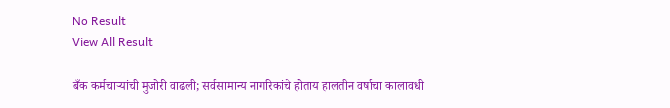No Result
View All Result

बँक कर्मचाऱ्यांची मुजोरी वाढली; सर्वसामान्य नागरिकांचे होताय हालतीन वर्षाचा कालावधी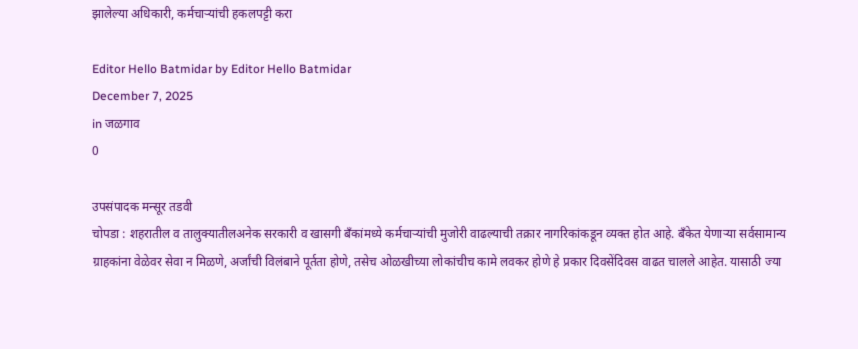झालेल्या अधिकारी, कर्मचाऱ्यांची हकलपट्टी करा

Editor Hello Batmidar by Editor Hello Batmidar
December 7, 2025
in जळगाव
0

उपसंपादक मन्सूर तडवी
चोपडा : शहरातील व तालुक्यातीलअनेक सरकारी व खासगी बँकांमध्ये कर्मचाऱ्यांची मुजोरी वाढल्याची तक्रार नागरिकांकडून व्यक्त होत आहे. बँकेत येणाऱ्या सर्वसामान्य ग्राहकांना वेळेवर सेवा न मिळणे, अर्जांची विलंबाने पूर्तता होणे, तसेच ओळखीच्या लोकांचीच कामे लवकर होणे हे प्रकार दिवसेंदिवस वाढत चालले आहेत. यासाठी ज्या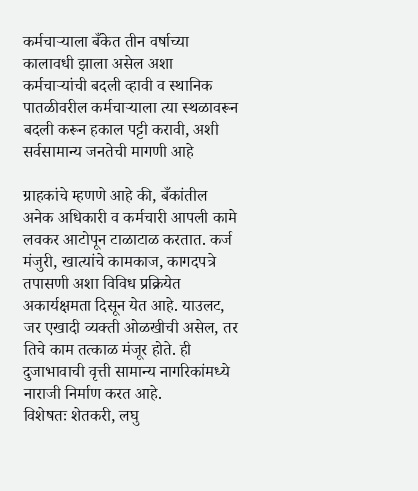कर्मचाऱ्याला बँकेत तीन वर्षाच्या कालावधी झाला असेल अशा कर्मचाऱ्यांची बदली व्हावी व स्थानिक पातळीवरील कर्मचाऱ्याला त्या स्थळावरून बदली करून हकाल पट्टी करावी, अशी सर्वसामान्य जनतेची मागणी आहे

ग्राहकांचे म्हणणे आहे की, बँकांतील अनेक अधिकारी व कर्मचारी आपली कामे लवकर आटोपून टाळाटाळ करतात. कर्ज मंजुरी, खात्यांचे कामकाज, कागदपत्रे तपासणी अशा विविध प्रक्रियेत अकार्यक्षमता दिसून येत आहे. याउलट, जर एखादी व्यक्ती ओळखीची असेल, तर तिचे काम तत्काळ मंजूर होते. ही दुजाभावाची वृत्ती सामान्य नागरिकांमध्ये नाराजी निर्माण करत आहे.
विशेषतः शेतकरी, लघु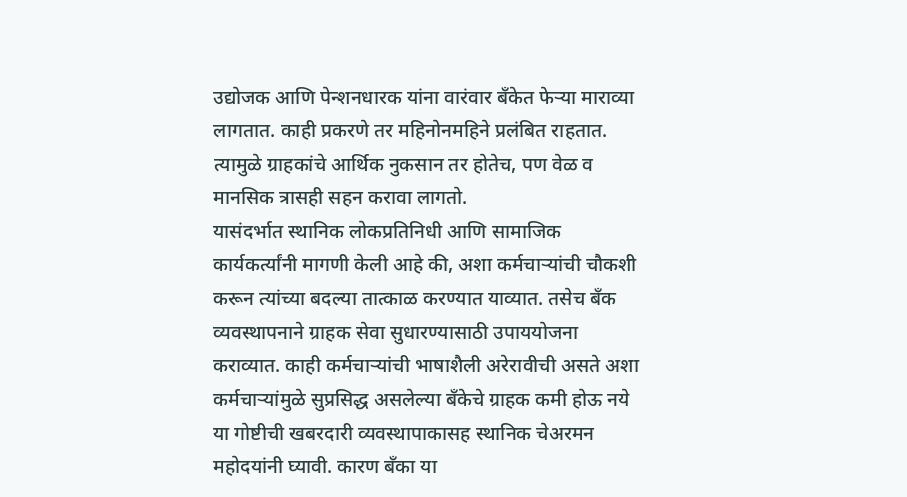उद्योजक आणि पेन्शनधारक यांना वारंवार बँकेत फेऱ्या माराव्या लागतात. काही प्रकरणे तर महिनोनमहिने प्रलंबित राहतात. त्यामुळे ग्राहकांचे आर्थिक नुकसान तर होतेच, पण वेळ व मानसिक त्रासही सहन करावा लागतो.
यासंदर्भात स्थानिक लोकप्रतिनिधी आणि सामाजिक कार्यकर्त्यांनी मागणी केली आहे की, अशा कर्मचाऱ्यांची चौकशी करून त्यांच्या बदल्या तात्काळ करण्यात याव्यात. तसेच बँक व्यवस्थापनाने ग्राहक सेवा सुधारण्यासाठी उपाययोजना कराव्यात. काही कर्मचाऱ्यांची भाषाशैली अरेरावीची असते अशा कर्मचाऱ्यांमुळे सुप्रसिद्ध असलेल्या बॅंकेचे ग्राहक कमी होऊ नये या गोष्टीची खबरदारी व्यवस्थापाकासह स्थानिक चेअरमन महोदयांनी घ्यावी. कारण बँका या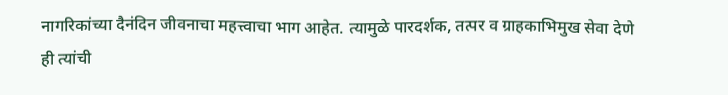नागरिकांच्या दैनंदिन जीवनाचा महत्त्वाचा भाग आहेत. त्यामुळे पारदर्शक, तत्पर व ग्राहकाभिमुख सेवा देणे ही त्यांची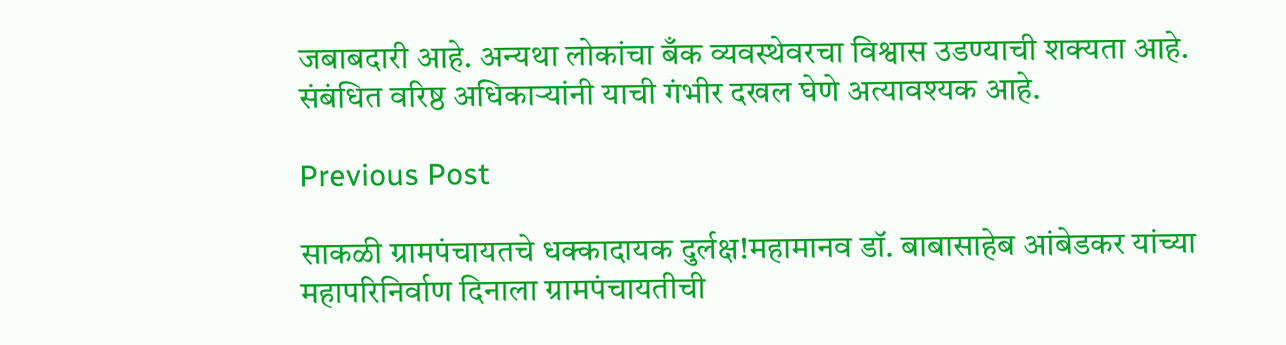जबाबदारी आहे. अन्यथा लोकांचा बँक व्यवस्थेवरचा विश्वास उडण्याची शक्यता आहे. संबंधित वरिष्ठ अधिकाऱ्यांनी याची गंभीर दखल घेणे अत्यावश्यक आहे.

Previous Post

साकळी ग्रामपंचायतचे धक्कादायक दुर्लक्ष!महामानव डॉ. बाबासाहेब आंबेडकर यांच्या महापरिनिर्वाण दिनाला ग्रामपंचायतीची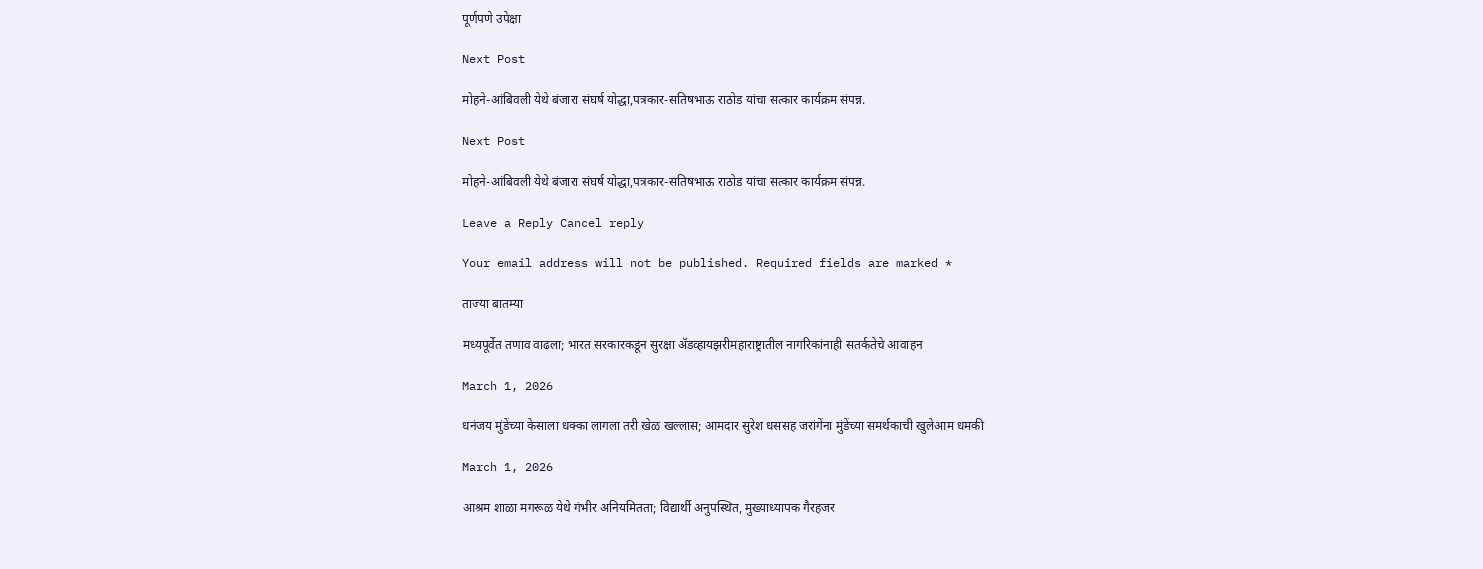पूर्णपणे उपेक्षा

Next Post

मोहने-आंबिवली येथे बंजारा संघर्ष योद्धा,पत्रकार-सतिषभाऊ राठोड यांचा सत्कार कार्यक्रम संपन्न.

Next Post

मोहने-आंबिवली येथे बंजारा संघर्ष योद्धा,पत्रकार-सतिषभाऊ राठोड यांचा सत्कार कार्यक्रम संपन्न.

Leave a Reply Cancel reply

Your email address will not be published. Required fields are marked *

ताज्या बातम्या

मध्यपूर्वेत तणाव वाढला; भारत सरकारकडून सुरक्षा ॲडव्हायझरीमहाराष्ट्रातील नागरिकांनाही सतर्कतेचे आवाहन

March 1, 2026

धनंजय मुंडेंच्या केसाला धक्का लागला तरी खेळ खल्लास; आमदार सुरेश धससह जरांगेंना मुंडेंच्या समर्थकाची खुलेआम धमकी

March 1, 2026

आश्रम शाळा मगरूळ येथे गंभीर अनियमितता; विद्यार्थी अनुपस्थित, मुख्याध्यापक गैरहजर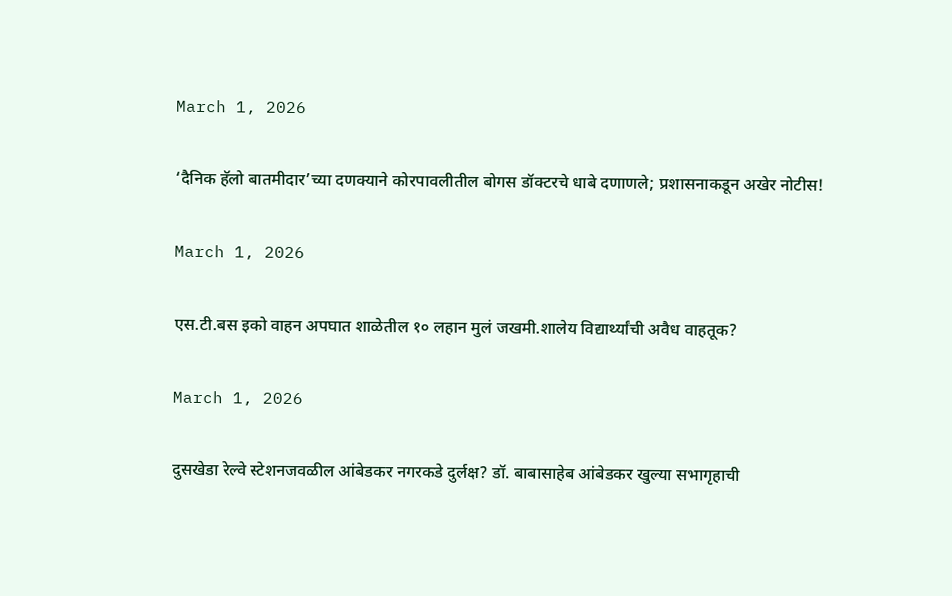March 1, 2026

‘दैनिक हॅलो बातमीदार’च्या दणक्याने कोरपावलीतील बोगस डॉक्टरचे धाबे दणाणले; प्रशासनाकडून अखेर नोटीस!

March 1, 2026

एस.टी.बस इको वाहन अपघात शाळेतील १० लहान मुलं जखमी.शालेय विद्यार्थ्यांची अवैध वाहतूक?

March 1, 2026

दुसखेडा रेल्वे स्टेशनजवळील आंबेडकर नगरकडे दुर्लक्ष? डॉ. बाबासाहेब आंबेडकर खुल्या सभागृहाची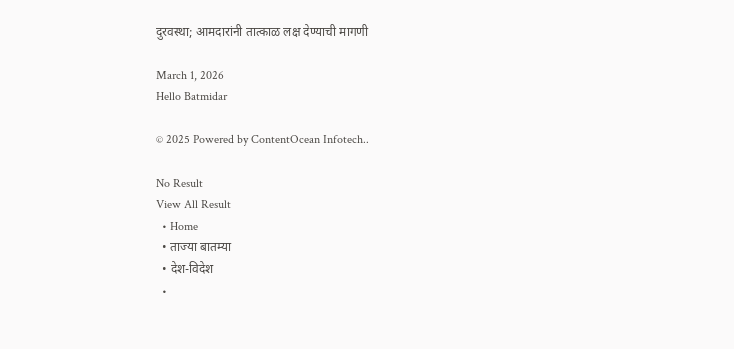दुरवस्था; आमदारांनी तात्काळ लक्ष देण्याची मागणी

March 1, 2026
Hello Batmidar

© 2025 Powered by ContentOcean Infotech..

No Result
View All Result
  • Home
  • ताज्या बातम्या
  • देश-विदेश
  •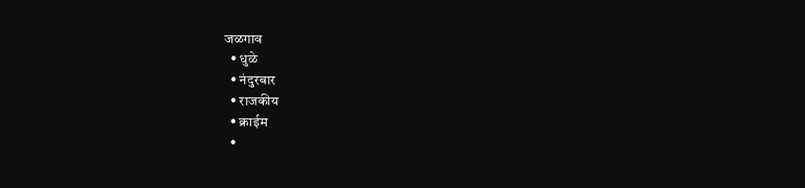जळगाव
  • धुळे
  • नंदुरबार
  • राजकीय
  • क्राईम
  •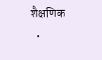शैक्षणिक
  •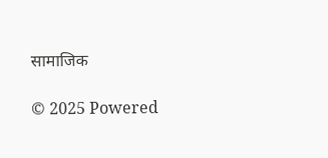सामाजिक

© 2025 Powered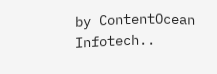by ContentOcean Infotech..